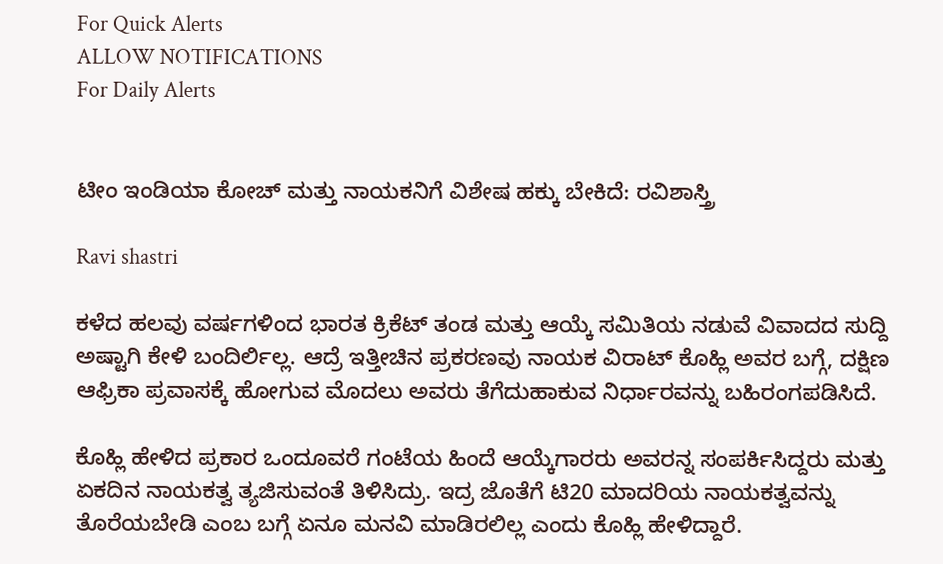For Quick Alerts
ALLOW NOTIFICATIONS
For Daily Alerts


ಟೀಂ ಇಂಡಿಯಾ ಕೋಚ್ ಮತ್ತು ನಾಯಕನಿಗೆ ವಿಶೇಷ ಹಕ್ಕು ಬೇಕಿದೆ: ರವಿಶಾಸ್ತ್ರಿ

Ravi shastri

ಕಳೆದ ಹಲವು ವರ್ಷಗಳಿಂದ ಭಾರತ ಕ್ರಿಕೆಟ್ ತಂಡ ಮತ್ತು ಆಯ್ಕೆ ಸಮಿತಿಯ ನಡುವೆ ವಿವಾದದ ಸುದ್ದಿ ಅಷ್ಟಾಗಿ ಕೇಳಿ ಬಂದಿರ್ಲಿಲ್ಲ. ಆದ್ರೆ ಇತ್ತೀಚಿನ ಪ್ರಕರಣವು ನಾಯಕ ವಿರಾಟ್ ಕೊಹ್ಲಿ ಅವರ ಬಗ್ಗೆ, ದಕ್ಷಿಣ ಆಫ್ರಿಕಾ ಪ್ರವಾಸಕ್ಕೆ ಹೋಗುವ ಮೊದಲು ಅವರು ತೆಗೆದುಹಾಕುವ ನಿರ್ಧಾರವನ್ನು ಬಹಿರಂಗಪಡಿಸಿದೆ.

ಕೊಹ್ಲಿ ಹೇಳಿದ ಪ್ರಕಾರ ಒಂದೂವರೆ ಗಂಟೆಯ ಹಿಂದೆ ಆಯ್ಕೆಗಾರರು ಅವರನ್ನ ಸಂಪರ್ಕಿಸಿದ್ದರು ಮತ್ತು ಏಕದಿನ ನಾಯಕತ್ವ ತ್ಯಜಿಸುವಂತೆ ತಿಳಿಸಿದ್ರು. ಇದ್ರ ಜೊತೆಗೆ ಟಿ20 ಮಾದರಿಯ ನಾಯಕತ್ವವನ್ನು ತೊರೆಯಬೇಡಿ ಎಂಬ ಬಗ್ಗೆ ಏನೂ ಮನವಿ ಮಾಡಿರಲಿಲ್ಲ ಎಂದು ಕೊಹ್ಲಿ ಹೇಳಿದ್ದಾರೆ.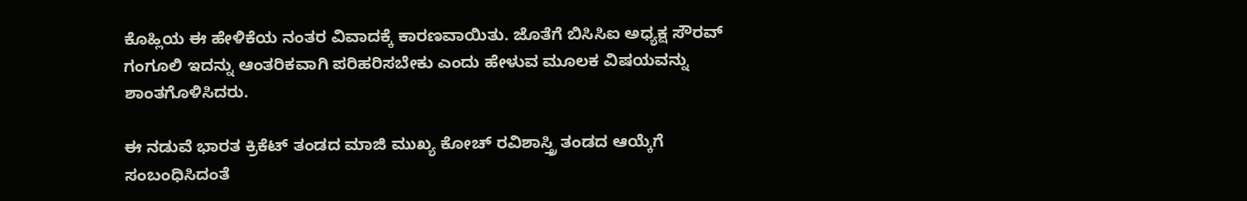ಕೊಹ್ಲಿಯ ಈ ಹೇಳಿಕೆಯ ನಂತರ ವಿವಾದಕ್ಕೆ ಕಾರಣವಾಯಿತು. ಜೊತೆಗೆ ಬಿಸಿಸಿಐ ಅಧ್ಯಕ್ಷ ಸೌರವ್ ಗಂಗೂಲಿ ಇದನ್ನು ಆಂತರಿಕವಾಗಿ ಪರಿಹರಿಸಬೇಕು ಎಂದು ಹೇಳುವ ಮೂಲಕ ವಿಷಯವನ್ನು ಶಾಂತಗೊಳಿಸಿದರು.

ಈ ನಡುವೆ ಭಾರತ ಕ್ರಿಕೆಟ್ ತಂಡದ ಮಾಜಿ ಮುಖ್ಯ ಕೋಚ್ ರವಿಶಾಸ್ತ್ರಿ ತಂಡದ ಆಯ್ಕೆಗೆ ಸಂಬಂಧಿಸಿದಂತೆ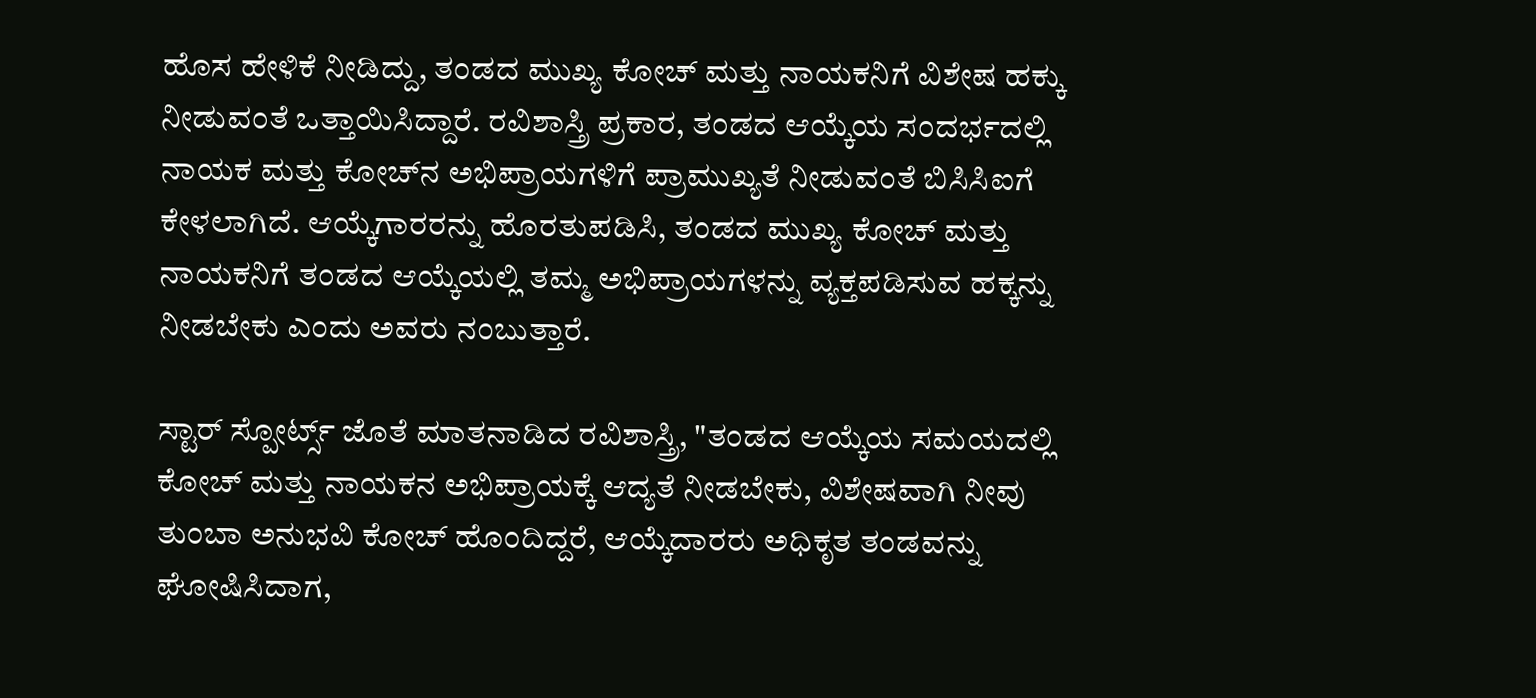ಹೊಸ ಹೇಳಿಕೆ ನೀಡಿದ್ದು, ತಂಡದ ಮುಖ್ಯ ಕೋಚ್ ಮತ್ತು ನಾಯಕನಿಗೆ ವಿಶೇಷ ಹಕ್ಕು ನೀಡುವಂತೆ ಒತ್ತಾಯಿಸಿದ್ದಾರೆ. ರವಿಶಾಸ್ತ್ರಿ ಪ್ರಕಾರ, ತಂಡದ ಆಯ್ಕೆಯ ಸಂದರ್ಭದಲ್ಲಿ ನಾಯಕ ಮತ್ತು ಕೋಚ್‌ನ ಅಭಿಪ್ರಾಯಗಳಿಗೆ ಪ್ರಾಮುಖ್ಯತೆ ನೀಡುವಂತೆ ಬಿಸಿಸಿಐಗೆ ಕೇಳಲಾಗಿದೆ. ಆಯ್ಕೆಗಾರರನ್ನು ಹೊರತುಪಡಿಸಿ, ತಂಡದ ಮುಖ್ಯ ಕೋಚ್ ಮತ್ತು ನಾಯಕನಿಗೆ ತಂಡದ ಆಯ್ಕೆಯಲ್ಲಿ ತಮ್ಮ ಅಭಿಪ್ರಾಯಗಳನ್ನು ವ್ಯಕ್ತಪಡಿಸುವ ಹಕ್ಕನ್ನು ನೀಡಬೇಕು ಎಂದು ಅವರು ನಂಬುತ್ತಾರೆ.

ಸ್ಟಾರ್ ಸ್ಪೋರ್ಟ್ಸ್ ಜೊತೆ ಮಾತನಾಡಿದ ರವಿಶಾಸ್ತ್ರಿ, "ತಂಡದ ಆಯ್ಕೆಯ ಸಮಯದಲ್ಲಿ ಕೋಚ್ ಮತ್ತು ನಾಯಕನ ಅಭಿಪ್ರಾಯಕ್ಕೆ ಆದ್ಯತೆ ನೀಡಬೇಕು, ವಿಶೇಷವಾಗಿ ನೀವು ತುಂಬಾ ಅನುಭವಿ ಕೋಚ್ ಹೊಂದಿದ್ದರೆ, ಆಯ್ಕೆದಾರರು ಅಧಿಕೃತ ತಂಡವನ್ನು ಘೋಷಿಸಿದಾಗ,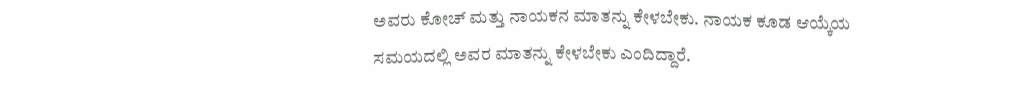ಅವರು ಕೋಚ್ ಮತ್ತು ನಾಯಕನ ಮಾತನ್ನು ಕೇಳಬೇಕು. ನಾಯಕ ಕೂಡ ಆಯ್ಕೆಯ ಸಮಯದಲ್ಲಿ ಅವರ ಮಾತನ್ನು ಕೇಳಬೇಕು ಎಂದಿದ್ದಾರೆ.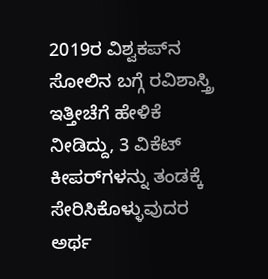2019ರ ವಿಶ್ವಕಪ್‌ನ ಸೋಲಿನ ಬಗ್ಗೆ ರವಿಶಾಸ್ತ್ರಿ ಇತ್ತೀಚೆಗೆ ಹೇಳಿಕೆ ನೀಡಿದ್ದು, 3 ವಿಕೆಟ್‌ ಕೀಪರ್‌ಗಳನ್ನು ತಂಡಕ್ಕೆ ಸೇರಿಸಿಕೊಳ್ಳುವುದರ ಅರ್ಥ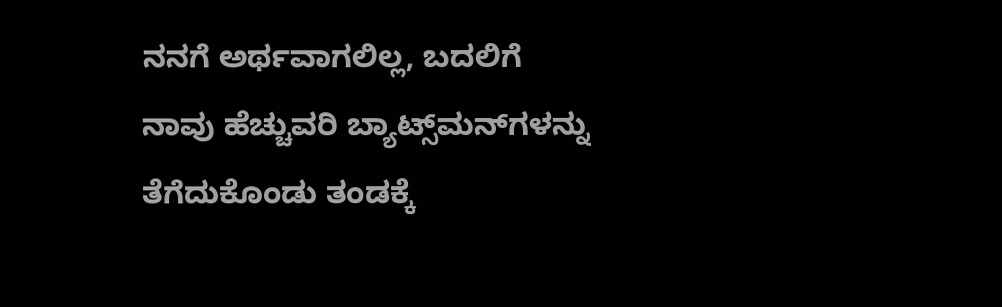ನನಗೆ ಅರ್ಥವಾಗಲಿಲ್ಲ, ಬದಲಿಗೆ ನಾವು ಹೆಚ್ಚುವರಿ ಬ್ಯಾಟ್ಸ್‌ಮನ್‌ಗಳನ್ನು ತೆಗೆದುಕೊಂಡು ತಂಡಕ್ಕೆ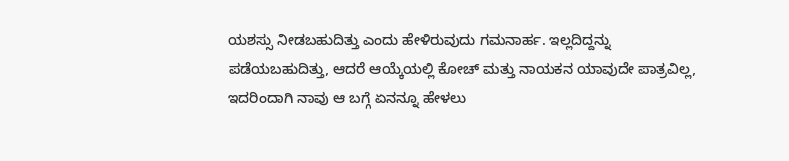ಯಶಸ್ಸು ನೀಡಬಹುದಿತ್ತು ಎಂದು ಹೇಳಿರುವುದು ಗಮನಾರ್ಹ. ಇಲ್ಲದಿದ್ದನ್ನು ಪಡೆಯಬಹುದಿತ್ತು, ಆದರೆ ಆಯ್ಕೆಯಲ್ಲಿ ಕೋಚ್ ಮತ್ತು ನಾಯಕನ ಯಾವುದೇ ಪಾತ್ರವಿಲ್ಲ, ಇದರಿಂದಾಗಿ ನಾವು ಆ ಬಗ್ಗೆ ಏನನ್ನೂ ಹೇಳಲು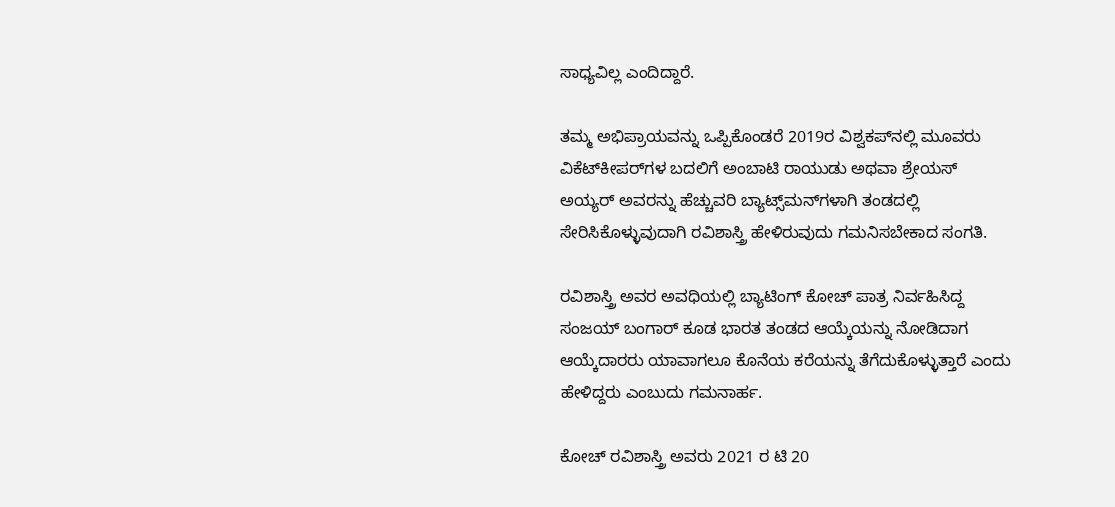ಸಾಧ್ಯವಿಲ್ಲ ಎಂದಿದ್ದಾರೆ.

ತಮ್ಮ ಅಭಿಪ್ರಾಯವನ್ನು ಒಪ್ಪಿಕೊಂಡರೆ 2019ರ ವಿಶ್ವಕಪ್‌ನಲ್ಲಿ ಮೂವರು ವಿಕೆಟ್‌ಕೀಪರ್‌ಗಳ ಬದಲಿಗೆ ಅಂಬಾಟಿ ರಾಯುಡು ಅಥವಾ ಶ್ರೇಯಸ್ ಅಯ್ಯರ್ ಅವರನ್ನು ಹೆಚ್ಚುವರಿ ಬ್ಯಾಟ್ಸ್‌ಮನ್‌ಗಳಾಗಿ ತಂಡದಲ್ಲಿ ಸೇರಿಸಿಕೊಳ್ಳುವುದಾಗಿ ರವಿಶಾಸ್ತ್ರಿ ಹೇಳಿರುವುದು ಗಮನಿಸಬೇಕಾದ ಸಂಗತಿ.

ರವಿಶಾಸ್ತ್ರಿ ಅವರ ಅವಧಿಯಲ್ಲಿ ಬ್ಯಾಟಿಂಗ್ ಕೋಚ್ ಪಾತ್ರ ನಿರ್ವಹಿಸಿದ್ದ ಸಂಜಯ್ ಬಂಗಾರ್ ಕೂಡ ಭಾರತ ತಂಡದ ಆಯ್ಕೆಯನ್ನು ನೋಡಿದಾಗ ಆಯ್ಕೆದಾರರು ಯಾವಾಗಲೂ ಕೊನೆಯ ಕರೆಯನ್ನು ತೆಗೆದುಕೊಳ್ಳುತ್ತಾರೆ ಎಂದು ಹೇಳಿದ್ದರು ಎಂಬುದು ಗಮನಾರ್ಹ.

ಕೋಚ್ ರವಿಶಾಸ್ತ್ರಿ ಅವರು 2021 ರ ಟಿ 20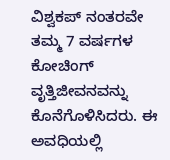ವಿಶ್ವಕಪ್ ನಂತರವೇ ತಮ್ಮ 7 ವರ್ಷಗಳ ಕೋಚಿಂಗ್ ವೃತ್ತಿಜೀವನವನ್ನು ಕೊನೆಗೊಳಿಸಿದರು. ಈ ಅವಧಿಯಲ್ಲಿ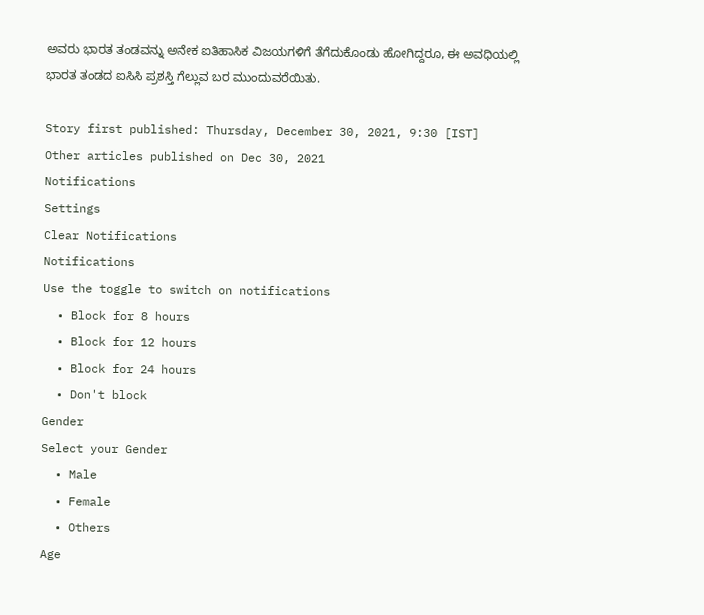ಅವರು ಭಾರತ ತಂಡವನ್ನು ಅನೇಕ ಐತಿಹಾಸಿಕ ವಿಜಯಗಳಿಗೆ ತೆಗೆದುಕೊಂಡು ಹೋಗಿದ್ದರೂ, ಈ ಅವಧಿಯಲ್ಲಿ ಭಾರತ ತಂಡದ ಐಸಿಸಿ ಪ್ರಶಸ್ತಿ ಗೆಲ್ಲುವ ಬರ ಮುಂದುವರೆಯಿತು.

Story first published: Thursday, December 30, 2021, 9:30 [IST]
Other articles published on Dec 30, 2021
Notifications
Settings
Clear Notifications
Notifications
Use the toggle to switch on notifications
  • Block for 8 hours
  • Block for 12 hours
  • Block for 24 hours
  • Don't block
Gender
Select your Gender
  • Male
  • Female
  • Others
Age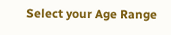Select your Age Range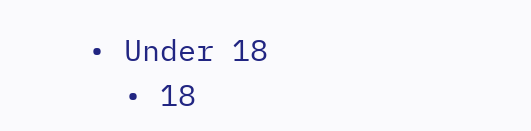• Under 18
  • 18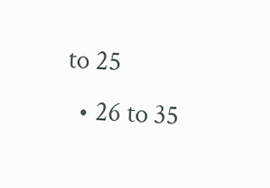to 25
  • 26 to 35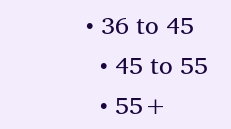• 36 to 45
  • 45 to 55
  • 55+